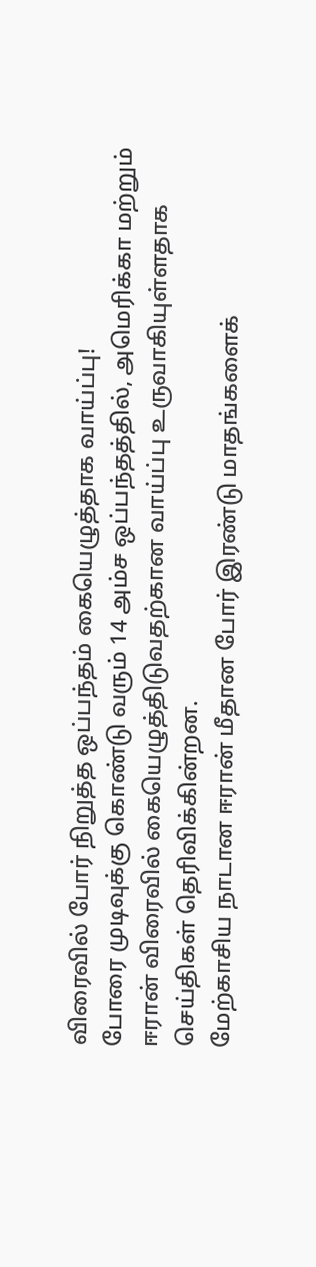விரைவில் போர் நிறுத்த ஒப்பந்தம் கையெழுத்தாக வாய்ப்பு!
போரை முடிவுக்கு கொண்டு வரும் 14 அம்ச ஒப்பந்தத்தில், அமெரிக்கா மற்றும் ஈரான் விரைவில் கையெழுத்திடுவதற்கான வாய்ப்பு உருவாகியுள்ளதாக செய்திகள் தெரிவிக்கின்றன.
மேற்காசிய நாடான ஈரான் மீதான போர் இரண்டு மாதங்களைக்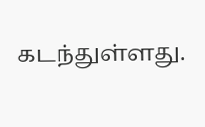கடந்துள்ளது.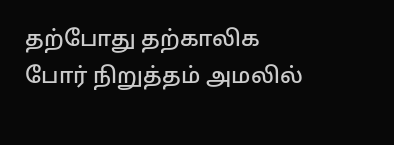தற்போது தற்காலிக போர் நிறுத்தம் அமலில்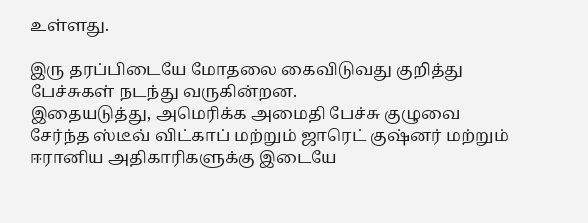உள்ளது.

இரு தரப்பிடையே மோதலை கைவிடுவது குறித்து பேச்சுகள் நடந்து வருகின்றன.
இதையடுத்து, அமெரிக்க அமைதி பேச்சு குழுவை சேர்ந்த ஸ்டீவ் விட்காப் மற்றும் ஜாரெட் குஷ்னர் மற்றும் ஈரானிய அதிகாரிகளுக்கு இடையே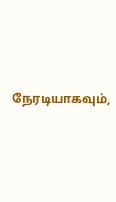நேரடியாகவும்,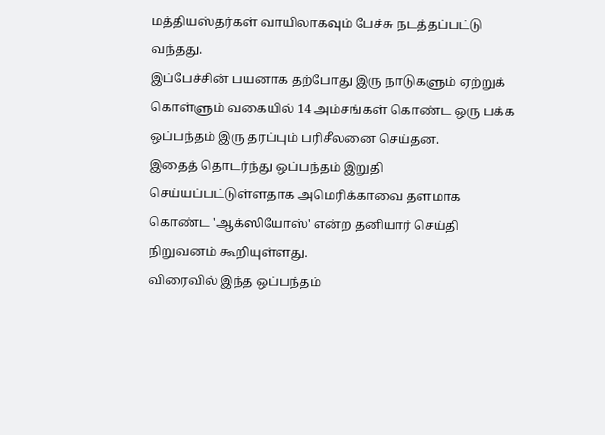மத்தியஸ்தர்கள் வாயிலாகவும் பேச்சு நடத்தப்பட்டு வந்தது.
இப்பேச்சின் பயனாக தற்போது இரு நாடுகளும் ஏற்றுக் கொள்ளும் வகையில் 14 அம்சங்கள் கொண்ட ஒரு பக்க ஒப்பந்தம் இரு தரப்பும் பரிசீலனை செய்தன.
இதைத் தொடர்ந்து ஒப்பந்தம் இறுதி செய்யப்பட்டுள்ளதாக அமெரிக்காவை தளமாக கொண்ட 'ஆக்ஸியோஸ்' என்ற தனியார் செய்தி நிறுவனம் கூறியுள்ளது.
விரைவில் இந்த ஒப்பந்தம்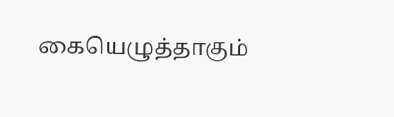கையெழுத்தாகும்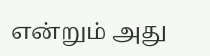என்றும் அது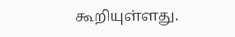கூறியுள்ளது.